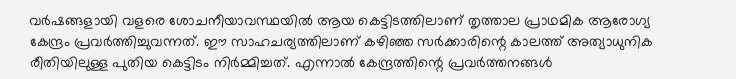വർഷങ്ങളായി വളരെ ശോചനീയാവസ്ഥയിൽ ആയ കെട്ടിടത്തിലാണ് തൃത്താല പ്രാഥമിക ആരോഗ്യ കേന്ദ്രം പ്രവർത്തിച്ചുവന്നത്. ഈ സാഹചര്യത്തിലാണ് കഴിഞ്ഞ സർക്കാരിന്റെ കാലത്ത് അത്യാധുനിക രീതിയിലുള്ള പുതിയ കെട്ടിടം നിർമ്മിച്ചത്. എന്നാൽ കേന്ദ്രത്തിന്റെ പ്രവർത്തനങ്ങൾ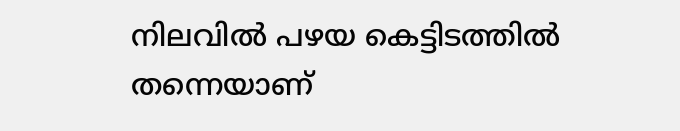നിലവിൽ പഴയ കെട്ടിടത്തിൽ തന്നെയാണ്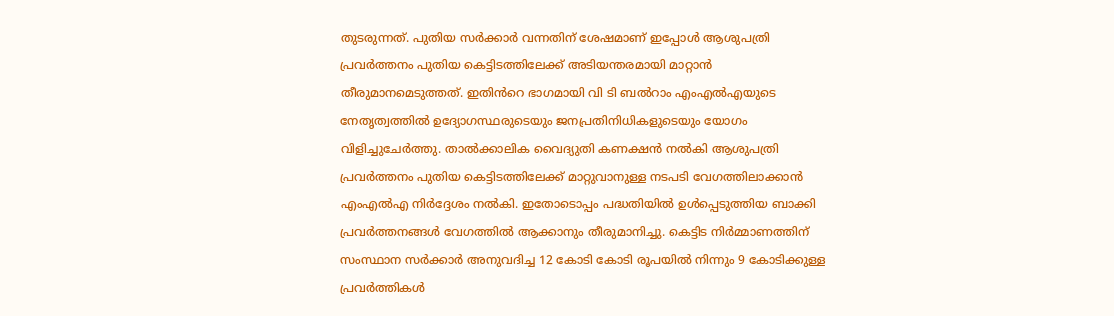തുടരുന്നത്. പുതിയ സർക്കാർ വന്നതിന് ശേഷമാണ് ഇപ്പോൾ ആശുപത്രി പ്രവർത്തനം പുതിയ കെട്ടിടത്തിലേക്ക് അടിയന്തരമായി മാറ്റാൻ തീരുമാനമെടുത്തത്. ഇതിൻറെ ഭാഗമായി വി ടി ബൽറാം എംഎൽഎയുടെ നേതൃത്വത്തിൽ ഉദ്യോഗസ്ഥരുടെയും ജനപ്രതിനിധികളുടെയും യോഗം വിളിച്ചുചേർത്തു. താൽക്കാലിക വൈദ്യുതി കണക്ഷൻ നൽകി ആശുപത്രി പ്രവർത്തനം പുതിയ കെട്ടിടത്തിലേക്ക് മാറ്റുവാനുള്ള നടപടി വേഗത്തിലാക്കാൻ എംഎൽഎ നിർദ്ദേശം നൽകി. ഇതോടൊപ്പം പദ്ധതിയിൽ ഉൾപ്പെടുത്തിയ ബാക്കി പ്രവർത്തനങ്ങൾ വേഗത്തിൽ ആക്കാനും തീരുമാനിച്ചു. കെട്ടിട നിർമ്മാണത്തിന് സംസ്ഥാന സർക്കാർ അനുവദിച്ച 12 കോടി കോടി രൂപയിൽ നിന്നും 9 കോടിക്കുള്ള പ്രവർത്തികൾ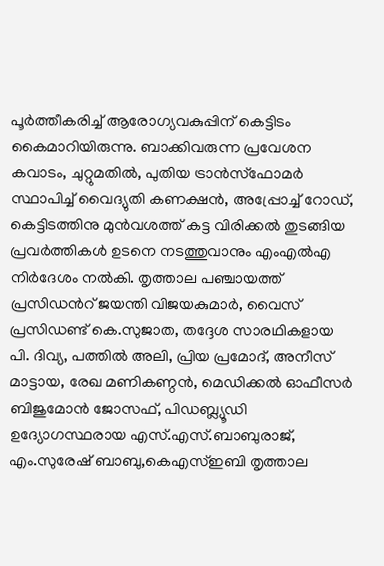പൂർത്തീകരിച്ച് ആരോഗ്യവകുപ്പിന് കെട്ടിടം കൈമാറിയിരുന്നു. ബാക്കിവരുന്ന പ്രവേശന കവാടം, ചുറ്റുമതിൽ, പുതിയ ട്രാൻസ്ഫോമർ സ്ഥാപിച്ച് വൈദ്യുതി കണക്ഷൻ, അപ്പ്രോച്ച് റോഡ്, കെട്ടിടത്തിനു മുൻവശത്ത് കട്ട വിരിക്കൽ തുടങ്ങിയ പ്രവർത്തികൾ ഉടനെ നടത്തുവാനും എംഎൽഎ നിർദേശം നൽകി. തൃത്താല പഞ്ചായത്ത് പ്രസിഡൻറ് ജയന്തി വിജയകുമാർ, വൈസ് പ്രസിഡണ്ട് കെ.സുജാത, തദ്ദേശ സാരഥികളായ പി. ദിവ്യ, പത്തിൽ അലി, പ്രിയ പ്രമോദ്, അനീസ് മാട്ടായ, രേഖ മണികണ്ഠൻ, മെഡിക്കൽ ഓഫീസർ ബിജുമോൻ ജോസഫ്, പിഡബ്ല്യൂഡി ഉദ്യോഗസ്ഥരായ എസ്.എസ്.ബാബുരാജ്, എം.സുരേഷ് ബാബു,കെഎസ്ഇബി തൃത്താല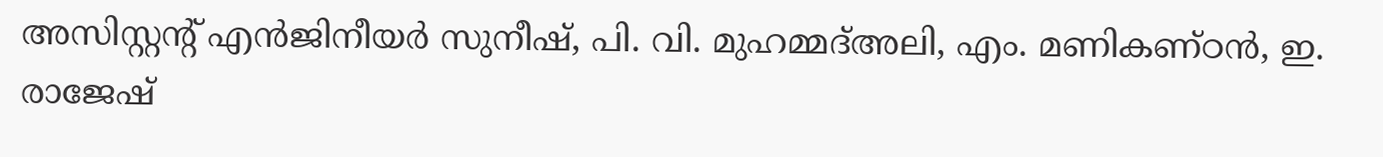അസിസ്റ്റന്റ് എൻജിനീയർ സുനീഷ്, പി. വി. മുഹമ്മദ്അലി, എം. മണികണ്ഠൻ, ഇ. രാജേഷ്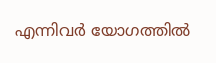എന്നിവർ യോഗത്തിൽ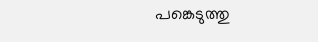പങ്കെടുത്തു